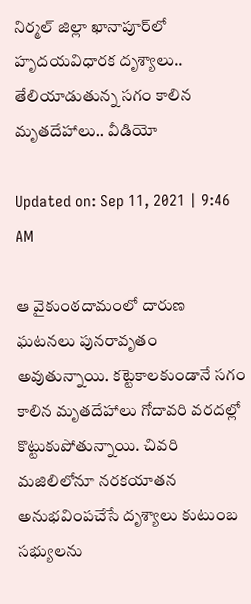నిర్మల్‌ జిల్లా ఖానాపూర్‌లో హృదయవిధారక దృశ్యాలు.. తేలియాడుతున్న సగం కాలిన మృతదేహాలు.. వీడియో

Updated on: Sep 11, 2021 | 9:46 AM

ఆ వైకుంఠదామంలో దారుణ ఘటనలు పునరావృతం అవుతున్నాయి. కట్టెకాలకుండానే సగం కాలిన మృతదేహాలు గోదావరి వరదల్లో కొట్టుకుపోతున్నాయి‌. చివరి మజిలిలోనూ నరకయాతన అనుభవింపచేసే దృశ్యాలు కుటుంబ సభ్యులను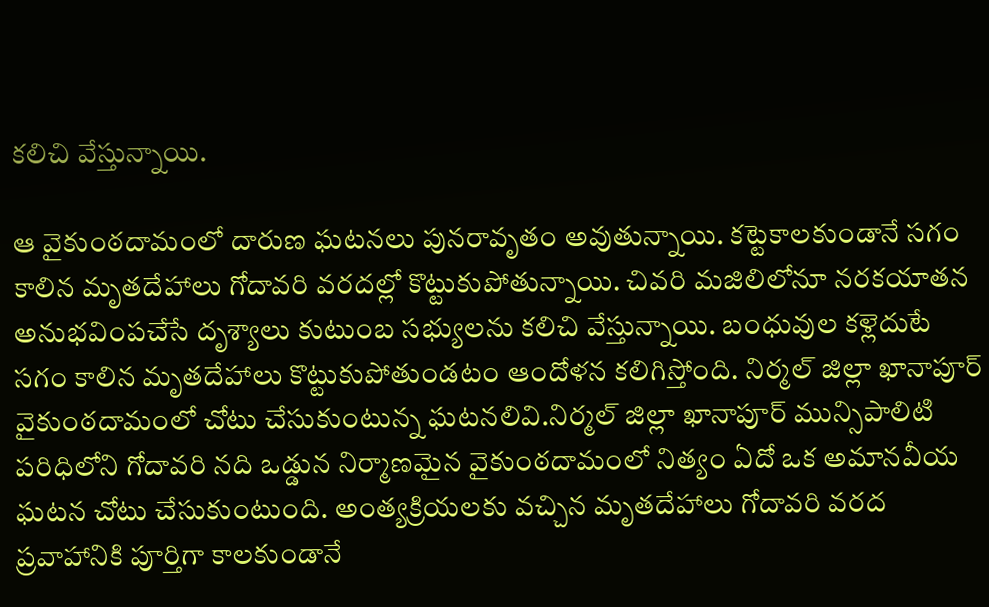కలిచి వేస్తున్నాయి.

ఆ వైకుంఠదామంలో దారుణ ఘటనలు పునరావృతం అవుతున్నాయి. కట్టెకాలకుండానే సగం కాలిన మృతదేహాలు గోదావరి వరదల్లో కొట్టుకుపోతున్నాయి‌. చివరి మజిలిలోనూ నరకయాతన అనుభవింపచేసే దృశ్యాలు కుటుంబ సభ్యులను కలిచి వేస్తున్నాయి. బంధువుల కళ్లెదుటే సగం కాలిన మృతదేహాలు కొట్టుకుపోతుండటం ఆందోళన కలిగిస్తోంది. నిర్మల్ జిల్లా ఖానాపూర్ వైకుంఠదామంలో చోటు చేసుకుంటున్న ఘటనలివి.నిర్మల్ జిల్లా ఖానాపూర్ మున్సిపాలిటి పరిధిలోని గోదావరి నది ఒడ్డున నిర్మాణమైన వైకుంఠదామంలో నిత్యం ఏదో ఒక అమానవీయ ఘటన చోటు చేసుకుంటుంది. అంత్యక్రియలకు వచ్చిన మృతదేహాలు గోదావరి వరద ప్రవాహానికి పూర్తిగా కాలకుండానే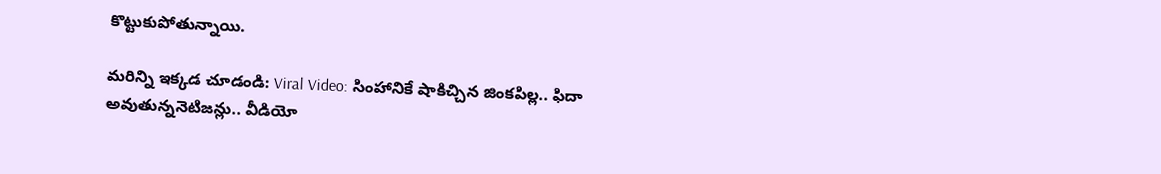కొట్టుకుపోతున్నాయి.

మరిన్ని ఇక్కడ చూడండి: Viral Video: సింహానికే షాకిచ్చిన జింకపిల్ల.. ఫిదా అవుతున్ననెటిజన్లు.. వీడియో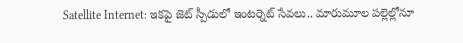Satellite Internet: ఇకపై జెట్‌ స్పీడులో ఇంటర్నెట్ సేవలు.. మారుమూల పల్లెల్లోనూ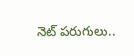నెట్‌ పరుగులు..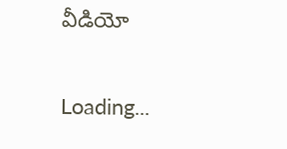వీడియో

Loading...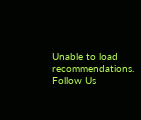Unable to load recommendations.
Follow Us